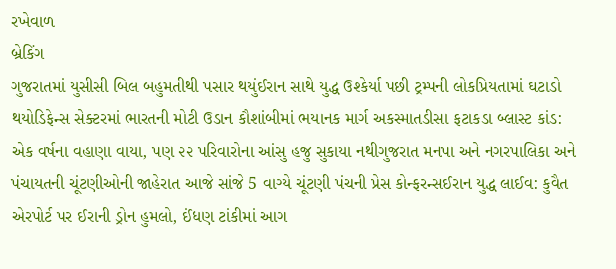રખેવાળ
બ્રેકિંગ
ગુજરાતમાં યુસીસી બિલ બહુમતીથી પસાર થયુંઈરાન સાથે યુદ્ધ ઉશ્કેર્યા પછી ટ્રમ્પની લોકપ્રિયતામાં ઘટાડો થયોડિફેન્સ સેક્ટરમાં ભારતની મોટી ઉડાન કૌશાંબીમાં ભયાનક માર્ગ અકસ્માતડીસા ફટાકડા બ્લાસ્ટ કાંડ: એક વર્ષના વહાણા વાયા, પણ ૨૨ પરિવારોના આંસુ હજુ સુકાયા નથીગુજરાત મનપા અને નગરપાલિકા અને પંચાયતની ચૂંટણીઓની જાહેરાત આજે સાંજે 5 વાગ્યે ચૂંટણી પંચની પ્રેસ કોન્ફરન્સઈરાન યુદ્ધ લાઈવ: કુવૈત એરપોર્ટ પર ઈરાની ડ્રોન હુમલો, ઈંધણ ટાંકીમાં આગ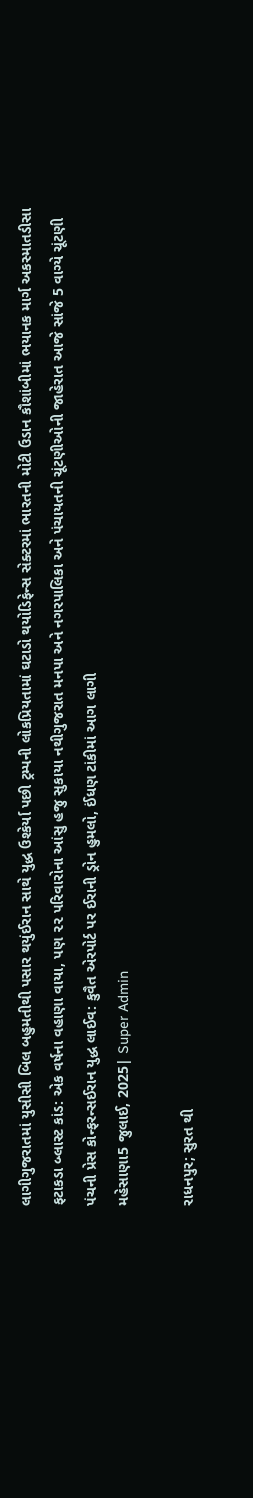લાગીગુજરાતમાં યુસીસી બિલ બહુમતીથી પસાર થયુંઈરાન સાથે યુદ્ધ ઉશ્કેર્યા પછી ટ્રમ્પની લોકપ્રિયતામાં ઘટાડો થયોડિફેન્સ સેક્ટરમાં ભારતની મોટી ઉડાન કૌશાંબીમાં ભયાનક માર્ગ અકસ્માતડીસા ફટાકડા બ્લાસ્ટ કાંડ: એક વર્ષના વહાણા વાયા, પણ ૨૨ પરિવારોના આંસુ હજુ સુકાયા નથીગુજરાત મનપા અને નગરપાલિકા અને પંચાયતની ચૂંટણીઓની જાહેરાત આજે સાંજે 5 વાગ્યે ચૂંટણી પંચની પ્રેસ કોન્ફરન્સઈરાન યુદ્ધ લાઈવ: કુવૈત એરપોર્ટ પર ઈરાની ડ્રોન હુમલો, ઈંધણ ટાંકીમાં આગ લાગી
મહેસાણા5 જુલાઈ, 2025| Super Admin

રાધનપુર; સુરત થી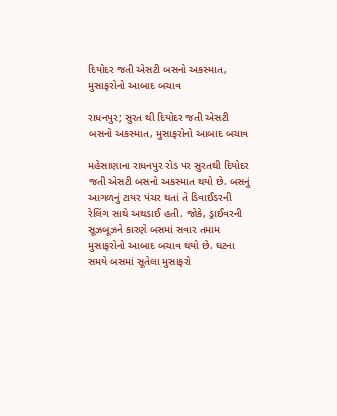દિયોદર જતી એસટી બસનો અકસ્માત, મુસાફરોનો આબાદ બચાવ

રાધનપુર; સુરત થી દિયોદર જતી એસટી બસનો અકસ્માત, મુસાફરોનો આબાદ બચાવ

મહેસાણાના રાધનપુર રોડ પર સુરતથી દિયોદર જતી એસટી બસનો અકસ્માત થયો છે. બસનું આગળનું ટાયર પંચર થતાં તે ડિવાઈડરની રેલિંગ સાથે અથડાઈ હતી. જોકે, ડ્રાઈવરની સૂઝબૂઝને કારણે બસમાં સવાર તમામ મુસાફરોનો આબાદ બચાવ થયો છે. ઘટના સમયે બસમાં સૂતેલા મુસાફરો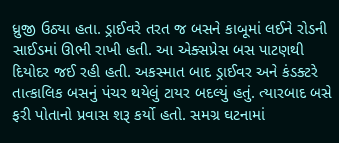ધ્રુજી ઉઠ્યા હતા. ડ્રાઈવરે તરત જ બસને કાબૂમાં લઈને રોડની સાઈડમાં ઊભી રાખી હતી. આ એક્સપ્રેસ બસ પાટણથી દિયોદર જઈ રહી હતી. અકસ્માત બાદ ડ્રાઈવર અને કંડક્ટરે તાત્કાલિક બસનું પંચર થયેલું ટાયર બદલ્યું હતું. ત્યારબાદ બસે ફરી પોતાનો પ્રવાસ શરૂ કર્યો હતો. સમગ્ર ઘટનામાં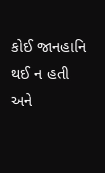કોઈ જાનહાનિ થઈ ન હતી અને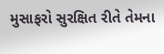મુસાફરો સુરક્ષિત રીતે તેમના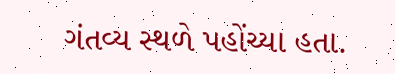ગંતવ્ય સ્થળે પહોંચ્યા હતા.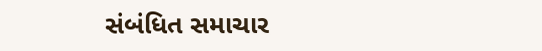સંબંધિત સમાચાર